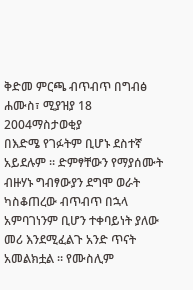ቅድመ ምርጫ ብጥብጥ በግብፅ
ሐሙስ፣ ሚያዝያ 18 2004ማስታወቂያ
በእድሜ የገፉትም ቢሆኑ ደስተኛ አይደሉም ። ድምፃቸውን የማያሰሙት ብዙሃኑ ግብፃውያን ደግሞ ወራት ካስቆጠረው ብጥብጥ በኋላ አምባገነንም ቢሆን ተቀባይነት ያለው መሪ እንደሚፈልጉ አንድ ጥናት አመልክቷል ። የሙስሊም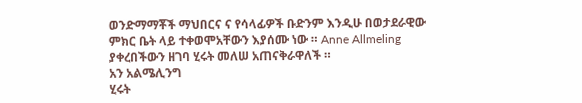ወንድማማቾች ማህበርና ና የሳላፊዎች ቡድንም እንዲሁ በወታደራዊው ምክር ቤት ላይ ተቀወሞአቸውን እያሰሙ ነው ። Anne Allmeling ያቀረበችውን ዘገባ ሂሩት መለሠ አጠናቅራዋለች ።
አን አልሜሊንግ
ሂሩት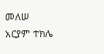መለሠ
አርያም ተክሌ